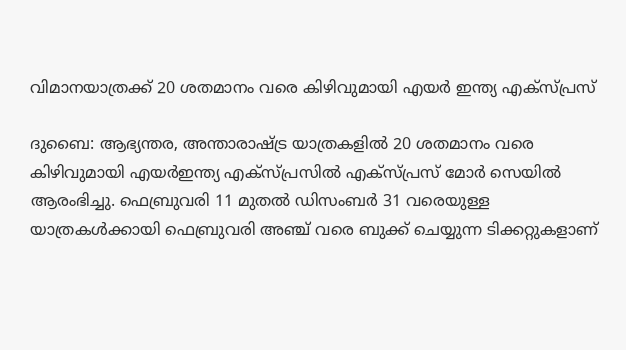വിമാനയാത്രക്ക് 20 ശതമാനം വരെ കിഴിവുമായി എയര്‍ ഇന്ത്യ എക്സ്പ്രസ്

ദുബൈ: ആഭ്യന്തര, അന്താരാഷ്ട്ര യാത്രകളില്‍ 20 ശതമാനം വരെ കിഴിവുമായി എയര്‍ഇന്ത്യ എക്‌സ്പ്രസില്‍ എക്‌സ്പ്രസ് മോര്‍ സെയില്‍ ആരംഭിച്ചു. ഫെബ്രുവരി 11 മുതല്‍ ഡിസംബര്‍ 31 വരെയുള്ള യാത്രകള്‍ക്കായി ഫെബ്രുവരി അഞ്ച് വരെ ബുക്ക് ചെയ്യുന്ന ടിക്കറ്റുകളാണ്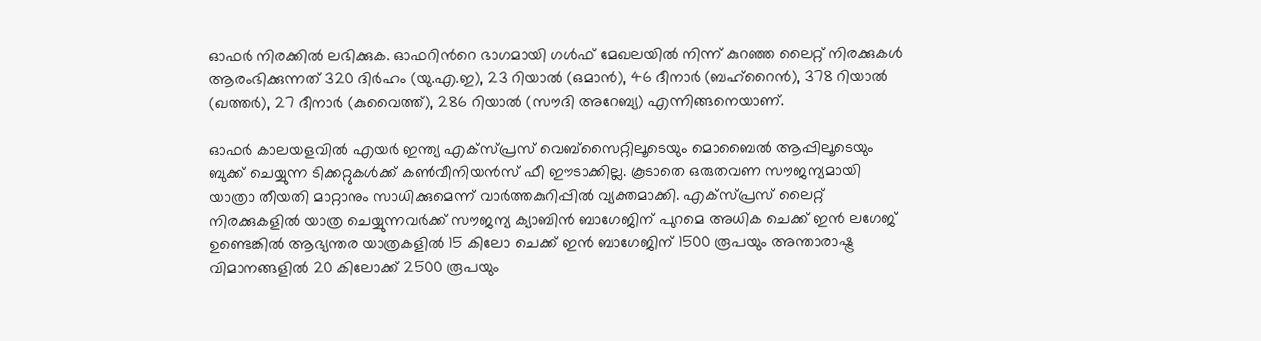ഓഫര്‍ നിരക്കില്‍ ലഭിക്കുക. ഓഫറിന്‍റെ ഭാഗമായി ഗൾഫ് മേഖലയിൽ നിന്ന് കുറഞ്ഞ ലൈറ്റ് നിരക്കുകൾ ആരംഭിക്കുന്നത് 320 ദിർഹം (യു.എ.ഇ), 23 റിയാൽ (ഒമാൻ), 46 ദീനാർ (ബഹ്‌റൈൻ), 378 റിയാൽ (ഖത്തർ), 27 ദീനാർ (കുവൈത്ത്), 286 റിയാൽ (സൗദി അറേബ്യ) എന്നിങ്ങനെയാണ്.

ഓഫര്‍ കാലയളവില്‍ എയര്‍ ഇന്ത്യ എക്സ്പ്രസ് വെബ്സൈറ്റിലൂടെയും മൊബൈല്‍ ആപ്പിലൂടെയും ബുക്ക് ചെയ്യുന്ന ടിക്കറ്റുകള്‍ക്ക് കണ്‍വീനിയന്‍സ് ഫീ ഈടാക്കില്ല. കൂടാതെ ഒരുതവണ സൗജന്യമായി യാത്രാ തീയതി മാറ്റാനും സാധിക്കുമെന്ന് വാർത്തകുറിപ്പിൽ വ്യക്തമാക്കി. എക്സ്പ്രസ് ലൈറ്റ് നിരക്കുകളില്‍ യാത്ര ചെയ്യുന്നവര്‍ക്ക് സൗജന്യ ക്യാബിന്‍ ബാഗേജിന് പുറമെ അധിക ചെക്ക് ഇന്‍ ലഗേജ് ഉണ്ടെങ്കില്‍ ആഭ്യന്തര യാത്രകളില്‍ 15 കിലോ ചെക്ക് ഇന്‍ ബാഗേജിന് 1500 രൂപയും അന്താരാഷ്ട്ര വിമാനങ്ങളില്‍ 20 കിലോക്ക് 2500 രൂപയും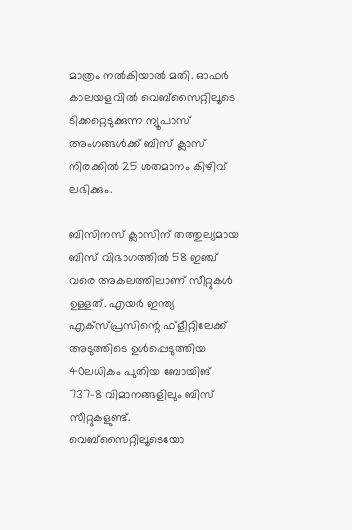മാത്രം നല്‍കിയാല്‍ മതി. ഓഫര്‍ കാലയളവില്‍ വെബ്സൈറ്റിലൂടെ ടിക്കറ്റെടുക്കുന്ന ന്യൂപാസ് അംഗങ്ങള്‍ക്ക് ബിസ് ക്ലാസ് നിരക്കില്‍ 25 ശതമാനം കിഴിവ് ലഭിക്കും.

ബിസിനസ് ക്ലാസിന് തത്തുല്യമായ ബിസ് വിഭാഗത്തില്‍ 58 ഇഞ്ച് വരെ അകലത്തിലാണ് സീറ്റുകള്‍ ഉള്ളത്. എയര്‍ ഇന്ത്യ എക്സ്പ്രസിന്റെ ഫ്‌ളീറ്റിലേക്ക് അടുത്തിടെ ഉള്‍പ്പെടുത്തിയ 40ലധികം പുതിയ ബോയിങ് 737-8 വിമാനങ്ങളിലും ബിസ് സീറ്റുകളുണ്ട്. വെബ്‌സൈറ്റിലൂടെയോ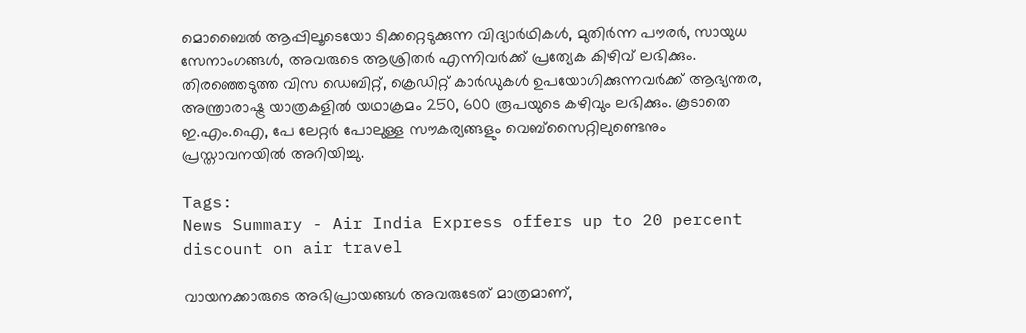മൊബൈല്‍ ആപ്പിലൂടെയോ ടിക്കറ്റെടുക്കുന്ന വിദ്യാര്‍ഥികള്‍, മുതിര്‍ന്ന പൗരര്‍, സായുധ സേനാംഗങ്ങള്‍, അവരുടെ ആശ്രിതര്‍ എന്നിവര്‍ക്ക് പ്രത്യേക കിഴിവ് ലഭിക്കും. തിരഞ്ഞെടുത്ത വിസ ഡെബിറ്റ്, ക്രെഡിറ്റ് കാര്‍ഡുകള്‍ ഉപയോഗിക്കുന്നവര്‍ക്ക് ആഭ്യന്തര, അന്ത്രാരാഷ്ട്ര യാത്രകളില്‍ യഥാക്രമം 250, 600 രൂപയുടെ കഴിവും ലഭിക്കും. കൂടാതെ ഇ.എം.ഐ, പേ ലേറ്റര്‍ പോലുള്ള സൗകര്യങ്ങളും വെബ്‌സൈറ്റിലുണ്ടെനും പ്രസ്താവനയിൽ അറിയിച്ചു.

Tags:
News Summary - Air India Express offers up to 20 percent discount on air travel

വായനക്കാരുടെ അഭിപ്രായങ്ങള്‍ അവരുടേത് മാത്രമാണ്,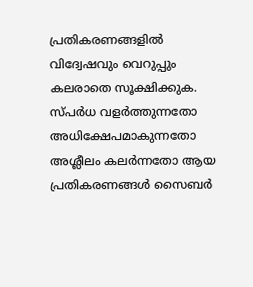പ്രതികരണങ്ങളിൽ വിദ്വേഷവും വെറുപ്പും കലരാതെ സൂക്ഷിക്കുക. സ്പർധ വളർത്തുന്നതോ അധിക്ഷേപമാകുന്നതോ അശ്ലീലം കലർന്നതോ ആയ പ്രതികരണങ്ങൾ സൈബർ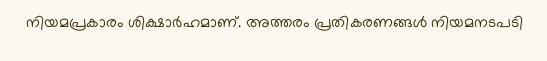നിയമപ്രകാരം ശിക്ഷാർഹമാണ്. അത്തരം പ്രതികരണങ്ങൾ നിയമനടപടി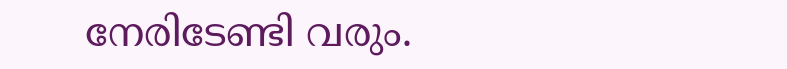നേരിടേണ്ടി വരും.